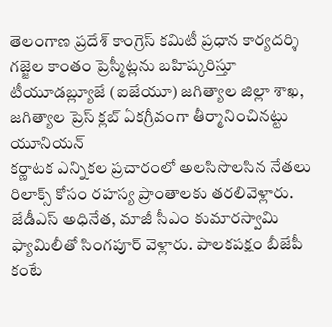తెలంగాణ ప్రదేశ్ కాంగ్రెస్ కమిటీ ప్రధాన కార్యదర్శి గజ్జెల కాంతం ప్రెస్మీట్లను బహిష్కరిస్తూ టీయూడబ్ల్యూజే (ఐజేయూ) జగిత్యాల జిల్లా శాఖ, జగిత్యాల ప్రెస్ క్లబ్ ఏకగ్రీవంగా తీర్మానించినట్టు యూనియన్
కర్ణాటక ఎన్నికల ప్రచారంలో అలసిసొలసిన నేతలు రిలాక్స్ కోసం రహస్య ప్రాంతాలకు తరలివెళ్లారు. జేడీఎస్ అధినేత, మాజీ సీఎం కుమారస్వామి ఫ్యామిలీతో సింగపూర్ వెళ్లారు. పాలకపక్షం బీజేపీ కంటే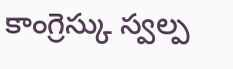కాంగ్రెస్కు స్వల్ప